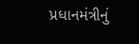પ્રધાનમંત્રીનું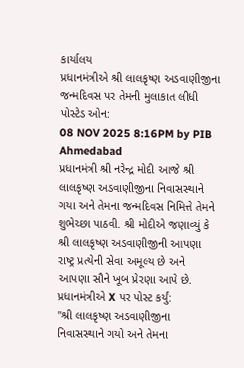કાર્યાલય
પ્રધાનમંત્રીએ શ્રી લાલકૃષ્ણ અડવાણીજીના જન્મદિવસ પર તેમની મુલાકાત લીધી
પોસ્ટેડ ઓન:
08 NOV 2025 8:16PM by PIB Ahmedabad
પ્રધાનમંત્રી શ્રી નરેન્દ્ર મોદી આજે શ્રી લાલકૃષ્ણ અડવાણીજીના નિવાસસ્થાને ગયા અને તેમના જન્મદિવસ નિમિત્તે તેમને શુભેચ્છા પાઠવી. શ્રી મોદીએ જણાવ્યું કે શ્રી લાલકૃષ્ણ અડવાણીજીની આપણા રાષ્ટ્ર પ્રત્યેની સેવા અમૂલ્ય છે અને આપણા સૌને ખૂબ પ્રેરણા આપે છે.
પ્રધાનમંત્રીએ X પર પોસ્ટ કર્યું:
"શ્રી લાલકૃષ્ણ અડવાણીજીના નિવાસસ્થાને ગયો અને તેમના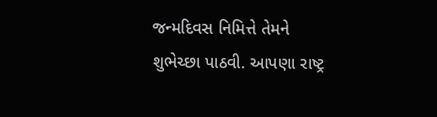જન્મદિવસ નિમિત્તે તેમને શુભેચ્છા પાઠવી. આપણા રાષ્ટ્ર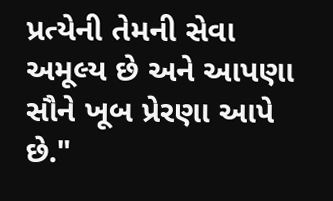પ્રત્યેની તેમની સેવા અમૂલ્ય છે અને આપણા સૌને ખૂબ પ્રેરણા આપે છે."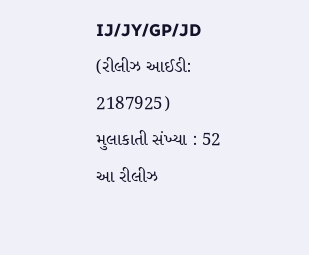IJ/JY/GP/JD
(રીલીઝ આઈડી: 2187925)
મુલાકાતી સંખ્યા : 52
આ રીલીઝ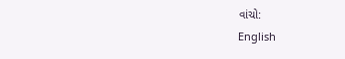વાંચો:
English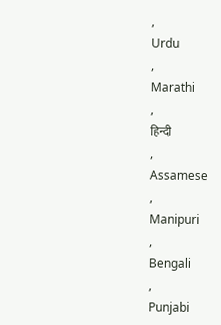,
Urdu
,
Marathi
,
हिन्दी
,
Assamese
,
Manipuri
,
Bengali
,
Punjabi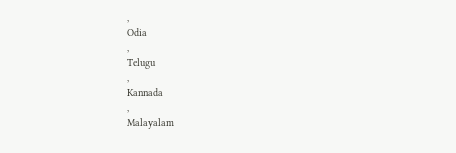,
Odia
,
Telugu
,
Kannada
,
Malayalam